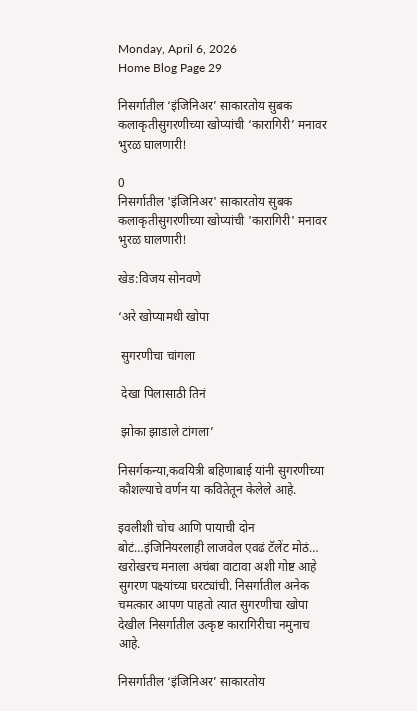Monday, April 6, 2026
Home Blog Page 29

निसर्गातील ‘इंजिनिअर’ साकारतोय सुबक कलाकृतीसुगरणीच्या खोप्यांची ‘कारागिरी’ मनावर भुरळ घालणारी!

0
निसर्गातील 'इंजिनिअर' साकारतोय सुबक कलाकृतीसुगरणीच्या खोप्यांची 'कारागिरी' मनावर भुरळ घालणारी!

खेड:विजय सोनवणे

‘अरे खोप्यामधी खोपा

 सुगरणीचा चांगला

 देखा पिलासाठी तिनं

 झोका झाडाले टांगला’

निसर्गकन्या,कवयित्री बहिणाबाई यांनी सुगरणीच्या कौशल्याचे वर्णन या कवितेतून केलेले आहे.

इवलीशी चोच आणि पायाची दोन बोटं…इंजिनियरलाही लाजवेल एवढं टॅलेंट मोठं… खरोखरच मनाला अचंबा वाटावा अशी गोष्ट आहे सुगरण पक्ष्यांच्या घरट्यांची. निसर्गातील अनेक चमत्कार आपण पाहतो त्यात सुगरणीचा खोपा देखील निसर्गातील उत्कृष्ट कारागिरीचा नमुनाच आहे.

निसर्गातील ‘इंजिनिअर’ साकारतोय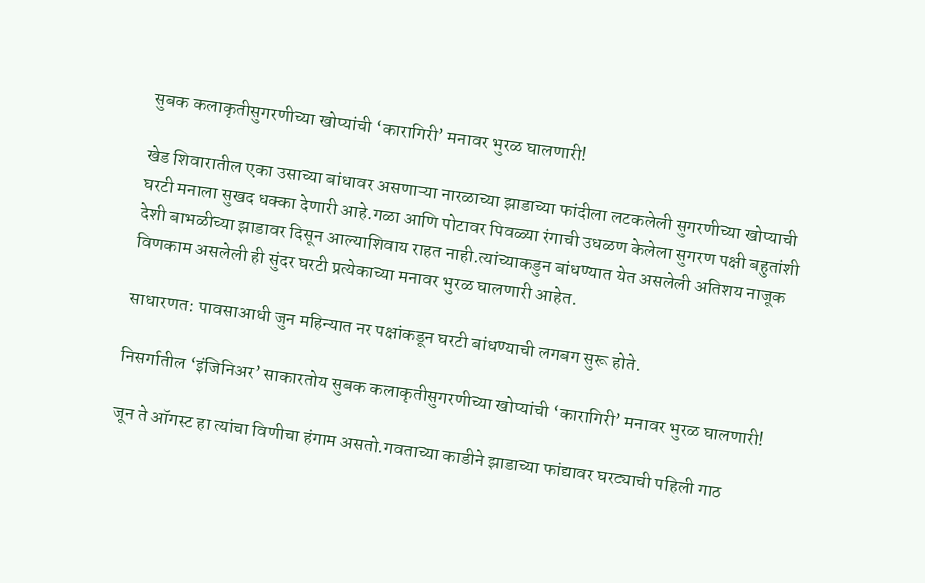सुबक कलाकृतीसुगरणीच्या खोप्यांची ‘कारागिरी’ मनावर भुरळ घालणारी!

खेड शिवारातील एका उसाच्या बांधावर असणाऱ्या नारळाच्या झाडाच्या फांदीला लटकलेली सुगरणीच्या खोप्याची घरटी मनाला सुखद धक्का देणारी आहे.गळा आणि पोटावर पिवळ्या रंगाची उधळण केलेला सुगरण पक्षी बहुतांशी देशी बाभळीच्या झाडावर दिसून आल्याशिवाय राहत नाही.त्यांच्याकडुन बांधण्यात येत असलेली अतिशय नाजूक विणकाम असलेली ही सुंदर घरटी प्रत्येकाच्या मनावर भुरळ घालणारी आहेत.

साधारणत: पावसाआधी जुन महिन्यात नर पक्षांकडून घरटी बांधण्याची लगबग सुरू होते.

निसर्गातील ‘इंजिनिअर’ साकारतोय सुबक कलाकृतीसुगरणीच्या खोप्यांची ‘कारागिरी’ मनावर भुरळ घालणारी!

जून ते ऑगस्ट हा त्यांचा विणीचा हंगाम असतो.गवताच्या काडीने झाडाच्या फांद्यावर घरट्याची पहिली गाठ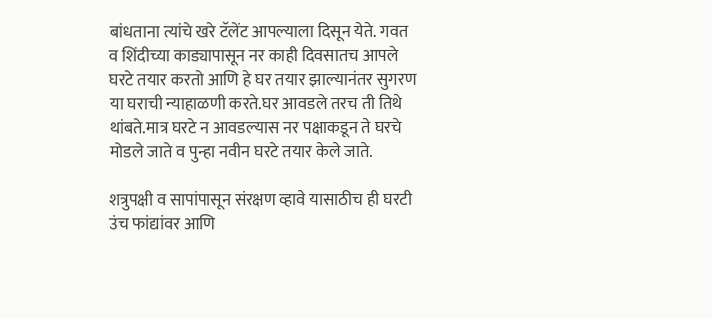बांधताना त्यांचे खरे टॅलेंट आपल्याला दिसून येते. गवत व शिंदीच्या काड्यापासून नर काही दिवसातच आपले घरटे तयार करतो आणि हे घर तयार झाल्यानंतर सुगरण या घराची न्याहाळणी करते.घर आवडले तरच ती तिथे थांबते.मात्र घरटे न आवडल्यास नर पक्षाकडून ते घरचे मोडले जाते व पुन्हा नवीन घरटे तयार केले जाते.

शत्रुपक्षी व सापांपासून संरक्षण व्हावे यासाठीच ही घरटी उंच फांद्यांवर आणि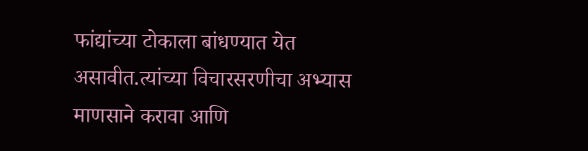फांद्यांच्या टोकाला बांधण्यात येत असावीत.त्यांच्या विचारसरणीचा अभ्यास माणसाने करावा आणि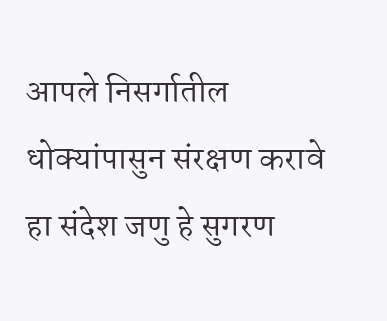आपले निसर्गातील धोक्यांपासुन संरक्षण करावे हा संदेश जणु हे सुगरण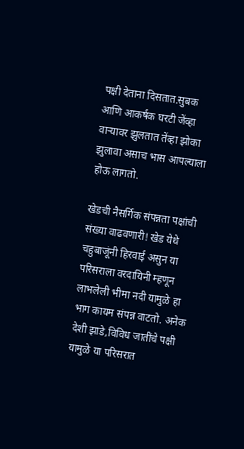पक्षी देताना दिसतात.सुबक आणि आकर्षक घरटी जेंव्हा वाऱ्यावर झुलतात तेंव्हा झोका झुलावा असाच भास आपल्याला होऊ लागतो.

खेडची नैसर्गिक संपन्नता पक्षांची संख्या वाढवणारी! खेड येथे चहुबाजूंनी हिरवाई असुन या परिसराला वरदायिनी म्हणून लाभलेली भीमा नदी यामुळे हा भाग कायम संपन्न वाटतो. अनेक देशी झाडे,विविध जातींचे पक्षी यामुळे या परिसरात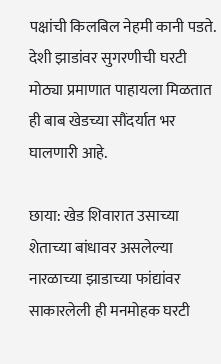पक्षांची किलबिल नेहमी कानी पडते. देशी झाडांवर सुगरणीची घरटी मोठ्या प्रमाणात पाहायला मिळतात ही बाब खेडच्या सौंदर्यात भर घालणारी आहे.

छाया: खेड शिवारात उसाच्या शेताच्या बांधावर असलेल्या नारळाच्या झाडाच्या फांद्यांवर साकारलेली ही मनमोहक घरटी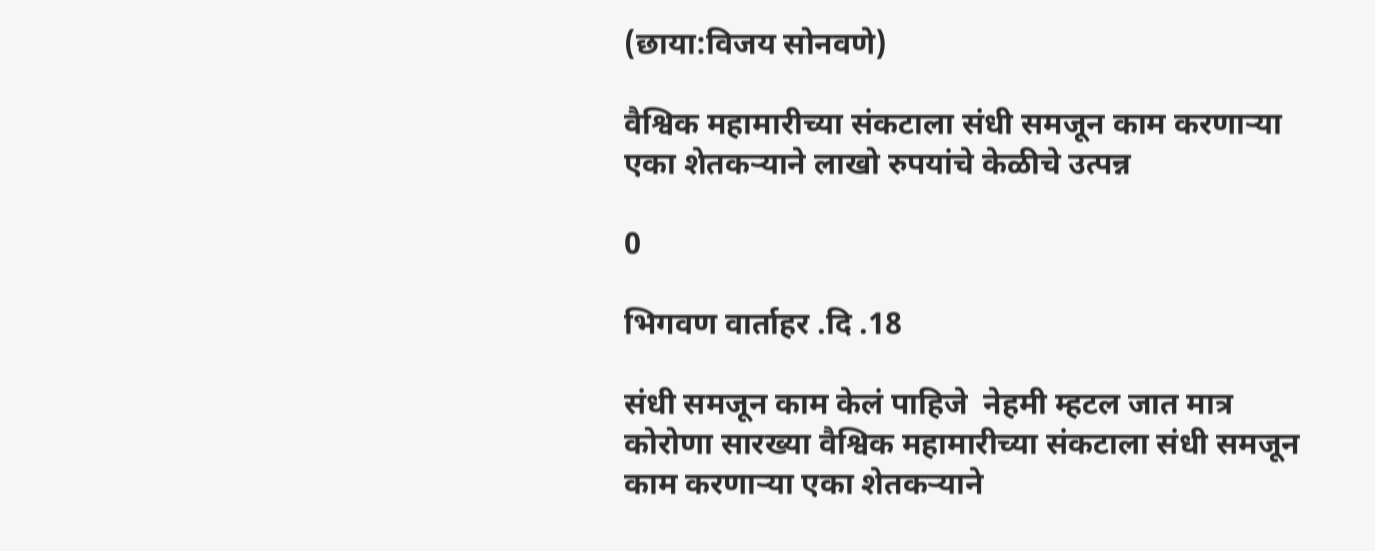(छाया:विजय सोनवणे)

वैश्विक महामारीच्या संकटाला संधी समजून काम करणाऱ्या एका शेतकऱ्याने लाखो रुपयांचे केळीचे उत्पन्न

0

भिगवण वार्ताहर .दि .18

संधी समजून काम केलं पाहिजे  नेहमी म्हटल जात मात्र कोरोणा सारख्या वैश्विक महामारीच्या संकटाला संधी समजून काम करणाऱ्या एका शेतकऱ्याने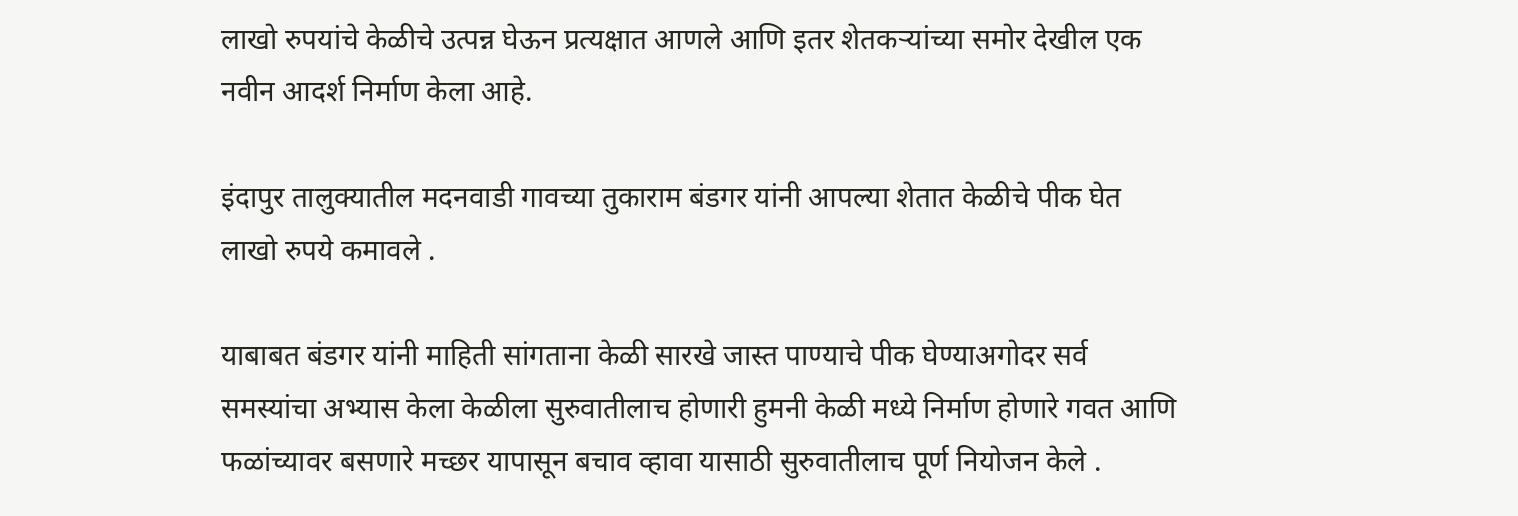लाखो रुपयांचे केळीचे उत्पन्न घेऊन प्रत्यक्षात आणले आणि इतर शेतकऱ्यांच्या समोर देखील एक नवीन आदर्श निर्माण केला आहे.

इंदापुर तालुक्यातील मदनवाडी गावच्या तुकाराम बंडगर यांनी आपल्या शेतात केळीचे पीक घेत लाखो रुपये कमावले .

याबाबत बंडगर यांनी माहिती सांगताना केळी सारखे जास्त पाण्याचे पीक घेण्याअगोदर सर्व समस्यांचा अभ्यास केला केळीला सुरुवातीलाच होणारी हुमनी केळी मध्ये निर्माण होणारे गवत आणि फळांच्यावर बसणारे मच्छर यापासून बचाव व्हावा यासाठी सुरुवातीलाच पूर्ण नियोजन केले .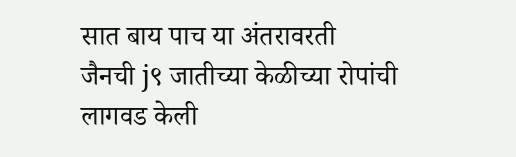सात बाय पाच या अंतरावरती  जैनची j९ जातीच्या केळीच्या रोपांची लागवड केली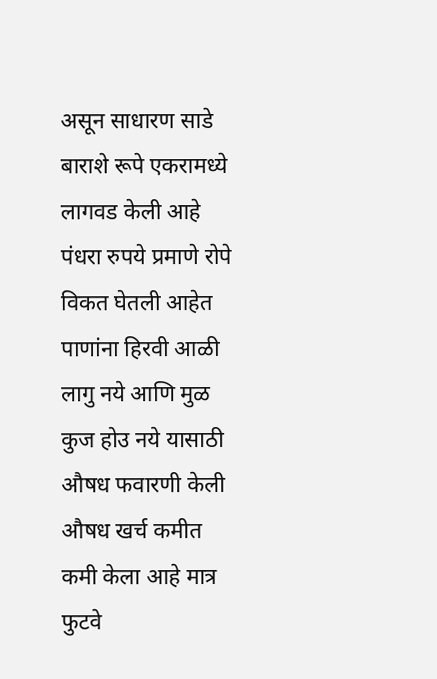असून साधारण साडे बाराशे रूपे एकरामध्ये लागवड केली आहे पंधरा रुपये प्रमाणे रोपे विकत घेतली आहेत पाणांना हिरवी आळी लागु नये आणि मुळ कुज होउ नये यासाठी औषध फवारणी केली औषध खर्च कमीत कमी केला आहे मात्र फुटवे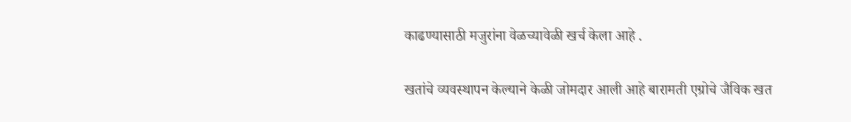काढण्यासाठी मजुरांना वेळच्यावेळी खर्च केला आहे .

खतांचे व्यवस्थापन केल्याने केळी जोमदार आली आहे बारामती एग्रोचे जैविक खत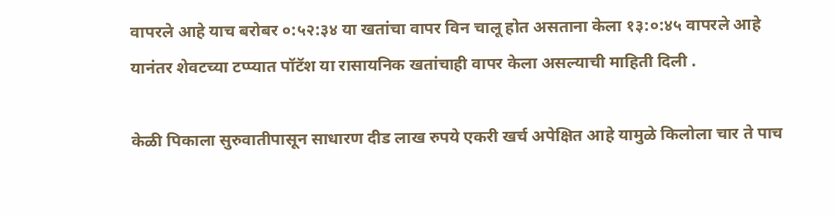वापरले आहे याच बरोबर ०:५२:३४ या खतांचा वापर विन चालू होत असताना केला १३:०:४५ वापरले आहे यानंतर शेवटच्या टप्प्यात पॉटॅश या रासायनिक खतांचाही वापर केला असल्याची माहिती दिली .

केळी पिकाला सुरुवातीपासून साधारण दीड लाख रुपये एकरी खर्च अपेक्षित आहे यामुळे किलोला चार ते पाच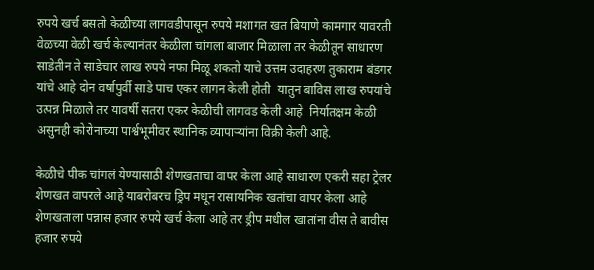रुपये खर्च बसतो केळीच्या लागवडीपासून रुपये मशागत खत बियाणे कामगार यावरती वेळच्या वेळी खर्च केल्यानंतर केळीला चांगला बाजार मिळाला तर केळीतून साधारण साडेतीन ते साडेचार लाख रुपये नफा मिळू शकतो याचे उत्तम उदाहरण तुकाराम बंडगर यांचे आहे दोन वर्षापुर्वी साडे पाच एकर लागन केली होती  यातुन बाविस लाख रुपयांचे उत्पन्न मिळाले तर यावर्षी सतरा एकर केळीची लागवड केली आहे  निर्यातक्षम केळी असुनही कोरोनाच्या पार्श्वभूमीवर स्थानिक व्यापाऱ्यांना विक्री केली आहे.

केळीचे पीक चांगलं येण्यासाठी शेणखताचा वापर केला आहे साधारण एकरी सहा ट्रेलर शेणखत वापरले आहे याबरोबरच ड्रिप मधून रासायनिक खतांचा वापर केला आहे शेणखताला पन्नास हजार रुपये खर्च केला आहे तर ड्रीप मधील खातांना वीस ते बावीस हजार रुपये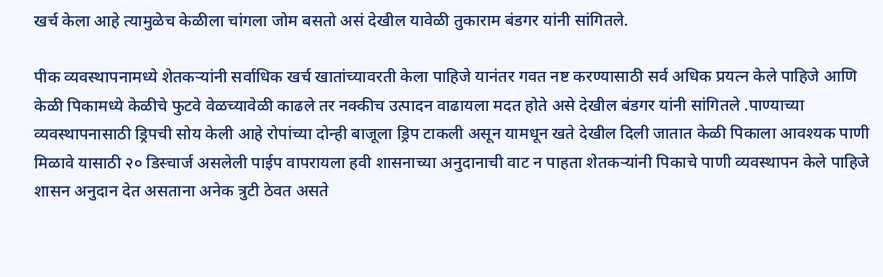खर्च केला आहे त्यामुळेच केळीला चांगला जोम बसतो असं देखील यावेळी तुकाराम बंडगर यांनी सांगितले.

पीक व्यवस्थापनामध्ये शेतकऱ्यांनी सर्वाधिक खर्च खातांच्यावरती केला पाहिजे यानंतर गवत नष्ट करण्यासाठी सर्व अधिक प्रयत्न केले पाहिजे आणि केळी पिकामध्ये केळीचे फुटवे वेळच्यावेळी काढले तर नक्कीच उत्पादन वाढायला मदत होते असे देखील बंडगर यांनी सांगितले .पाण्याच्या व्यवस्थापनासाठी ड्रिपची सोय केली आहे रोपांच्या दोन्ही बाजूला ड्रिप टाकली असून यामधून खते देखील दिली जातात केळी पिकाला आवश्‍यक पाणी मिळावे यासाठी २० डिस्चार्ज असलेली पाईप वापरायला हवी शासनाच्या अनुदानाची वाट न पाहता शेतकऱ्यांनी पिकाचे पाणी व्यवस्थापन केले पाहिजे शासन अनुदान देत असताना अनेक त्रुटी ठेवत असते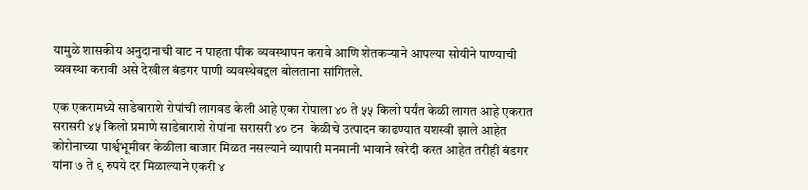यामुळे शासकीय अनुदानाची वाट न पाहता पीक व्यवस्थापन करावे आणि शेतकर्‍याने आपल्या सोयीने पाण्याची व्यवस्था करावी असे देखील बंडगर पाणी व्यवस्थेबद्दल बोलताना सांगितले.

एक एकरामध्ये साडेबाराशे रोपांची लागवड केली आहे एका रोपाला ४० ते ५५ किलो पर्यंत केळी लागत आहे एकरात सरासरी ४५ किलो प्रमाणे साडेबाराशे रोपांना सरासरी ४० टन  केळीचे उत्पादन काढण्यात यशस्वी झाले आहेत कोरोनाच्या पार्श्वभूमीवर केळीला बाजार मिळत नसल्याने व्यापारी मनमानी भावाने खरेदी करत आहेत तरीही बंडगर यांना ७ ते ९ रुपये दर मिळाल्याने एकरी ४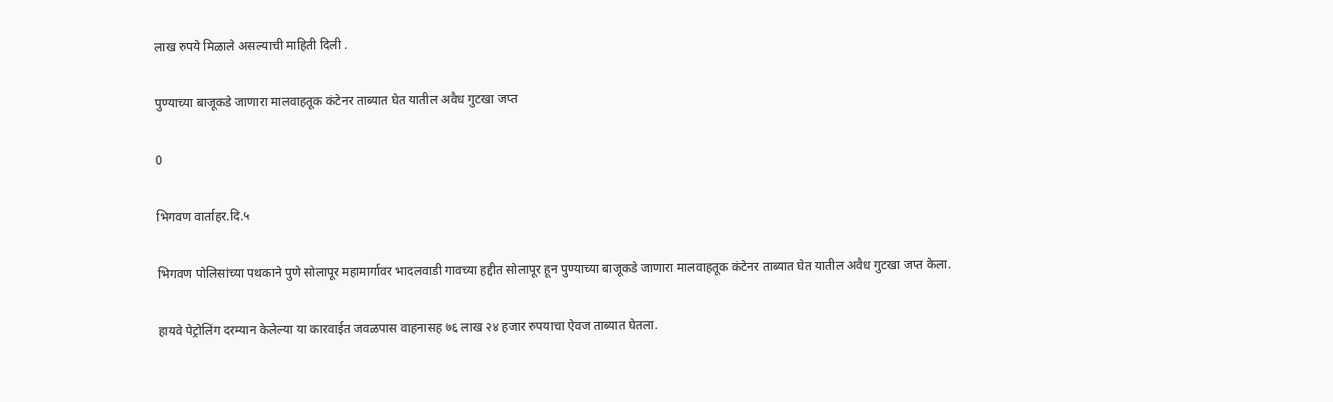लाख रुपये मिळाले असल्याची माहिती दिली .

पुण्याच्या बाजूकडे जाणारा मालवाहतूक कंटेनर ताब्यात घेत यातील अवैध गुटखा जप्त

0

भिगवण वार्ताहर.दि.५

भिगवण पोलिसांच्या पथकाने पुणे सोलापूर महामार्गावर भादलवाडी गावच्या हद्दीत सोलापूर हून पुण्याच्या बाजूकडे जाणारा मालवाहतूक कंटेनर ताब्यात घेत यातील अवैध गुटखा जप्त केला.

हायवे पेट्रोलिंग दरम्यान केलेल्या या कारवाईत जवळपास वाहनासह ७६ लाख २४ हजार रुपयाचा ऐवज ताब्यात घेतला.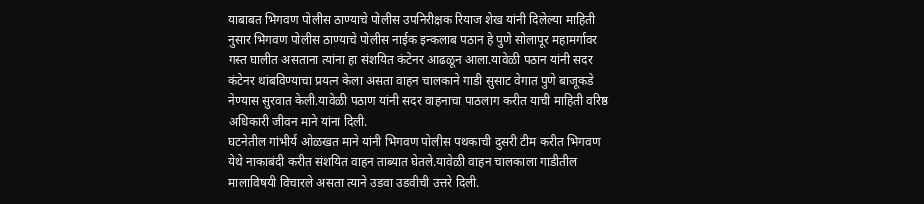याबाबत भिगवण पोलीस ठाण्याचे पोलीस उपनिरीक्षक रियाज शेख यांनी दिलेल्या माहिती नुसार भिगवण पोलीस ठाण्याचे पोलीस नाईक इन्कलाब पठान हे पुणे सोलापूर महामर्गावर गस्त घालीत असताना त्यांना हा संशयित कंटेनर आढळून आला.यावेळी पठान यांनी सदर कंटेनर थांबविण्याचा प्रयत्न केला असता वाहन चालकाने गाडी सुसाट वेगात पुणे बाजूकडे नेण्यास सुरवात केली.यावेळी पठाण यांनी सदर वाहनाचा पाठलाग करीत याची माहिती वरिष्ठ अधिकारी जीवन माने यांना दिली.
घटनेतील गांभीर्य ओळखत माने यांनी भिगवण पोलीस पथकाची दुसरी टीम करीत भिगवण येथे नाकाबंदी करीत संशयित वाहन ताब्यात घेतले.यावेळी वाहन चालकाला गाडीतील मालाविषयी विचारले असता त्याने उडवा उडवीची उत्तरे दिली.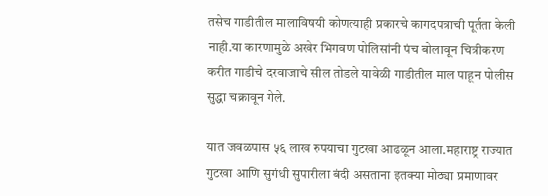तसेच गाडीतील मालाविषयी कोणत्याही प्रकारचे कागदपत्राची पूर्तता केली नाही.या कारणामुळे अखेर भिगवण पोलिसांनी पंच बोलावून चित्रीकरण करीत गाडीचे दरवाजाचे सील तोडले यावेळी गाडीतील माल पाहून पोलीस सुद्धा चक्रावून गेले.

यात जवळपास ५६ लाख रुपयाचा गुटखा आढळून आला.महाराष्ट्र राज्यात गुटखा आणि सुगंधी सुपारीला बंदी असताना इतक्या मोठ्या प्रमाणावर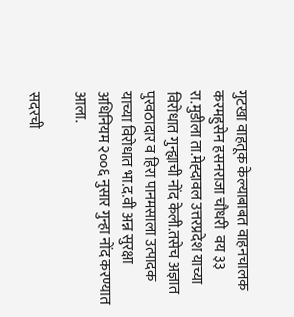गुटखा वाहतूक केल्याबाबत वाहनचालक करमहुसेन हसनराजा चौधरी  वय ३३ रा.मुडीला ता.मेह्दावल उत्तरप्रदेश याच्या विरोधात गुन्ह्याची नोंद केली.तसेच अज्ञात पुरवठादार व हिरा पानमसाला उत्पादक याच्या विरोधात भा.द.वी अन्न सुरक्षा अधिनियम २००६ नुसार गुन्हा नोंद करण्यात आला.

सदरची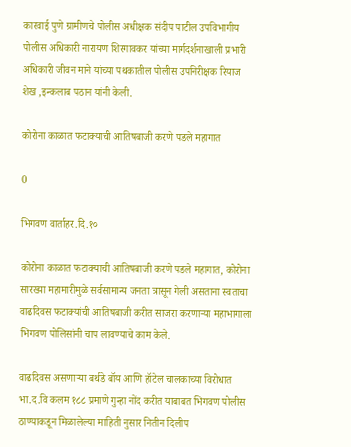कारवाई पुणे ग्रामीणचे पोलीस अधीक्षक संदीप पाटील उपविभागीय पोलीस अधिकारी नारायण शिरगावकर यांच्या मार्गदर्शनाखाली प्रभारी अधिकारी जीवन माने यांच्या पथकातील पोलीस उपनिरीक्षक रियाज शेख ,इन्कलाब पठान यांनी केली.

कोरोना काळात फटाक्याची आतिषबाजी करणे पडले महागात

0

भिगवण वार्ताहर.दि.१०

कोरोना काळात फटाक्याची आतिषबाजी करणे पडले महागात, कोरोना सारख्या महामारीमुळे सर्वसामान्य जनता त्रासून गेली असताना स्वताचा वाढदिवस फटाक्यांची आतिषबाजी करीत साजरा करणाऱ्या महाभागाला भिगवण पोलिसांनी चाप लावण्याचे काम केले.

वाढदिवस असणाऱ्या बर्थडे बॉय आणि हॉटेल चालकाच्या विरोधात भा.द.वि कलम १८८ प्रमाणे गुन्हा नोंद करीत याबाबत भिगवण पोलीस ठाण्याकडून मिळालेल्या माहिती नुसार नितीन दिलीप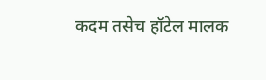कदम तसेच हॉटेल मालक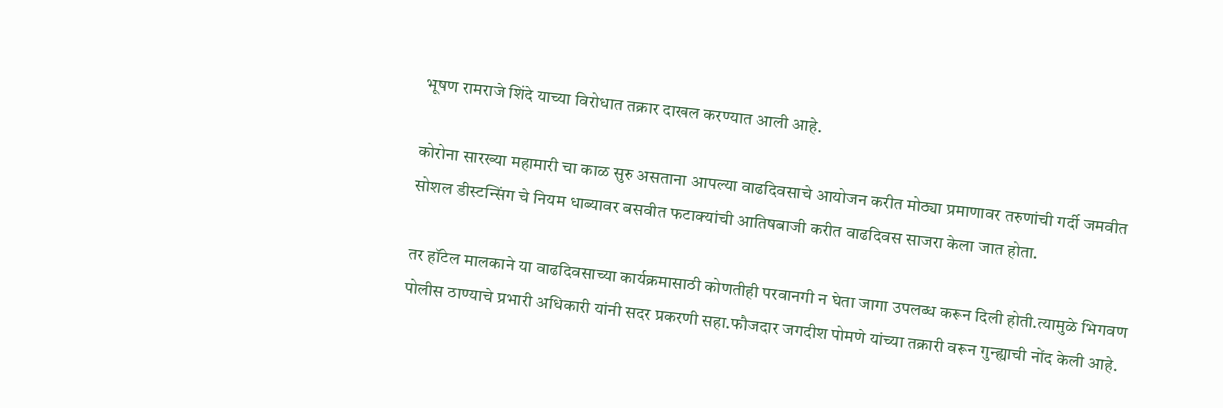भूषण रामराजे शिंदे याच्या विरोधात तक्रार दाखल करण्यात आली आहे.

कोरोना सारख्या महामारी चा काळ सुरु असताना आपल्या वाढदिवसाचे आयोजन करीत मोठ्या प्रमाणावर तरुणांची गर्दी जमवीत सोशल डीस्टन्सिंग चे नियम धाब्यावर बसवीत फटाक्यांची आतिषबाजी करीत वाढदिवस साजरा केला जात होता.

तर हॉटेल मालकाने या वाढदिवसाच्या कार्यक्रमासाठी कोणतीही परवानगी न घेता जागा उपलब्ध करून दिली होती.त्यामुळे भिगवण पोलीस ठाण्याचे प्रभारी अधिकारी यांनी सदर प्रकरणी सहा.फौजदार जगदीश पोमणे यांच्या तक्रारी वरून गुन्ह्याची नोंद केली आहे.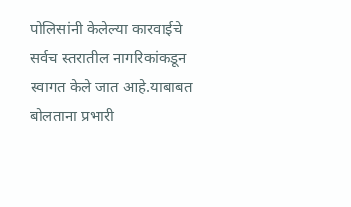पोलिसांनी केलेल्या कारवाईचे सर्वच स्तरातील नागरिकांकडून स्वागत केले जात आहे.याबाबत बोलताना प्रभारी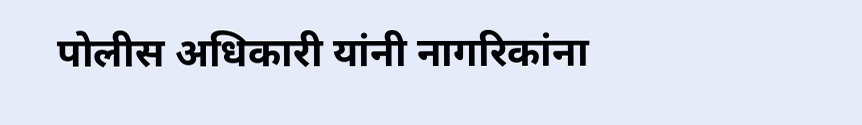पोलीस अधिकारी यांनी नागरिकांना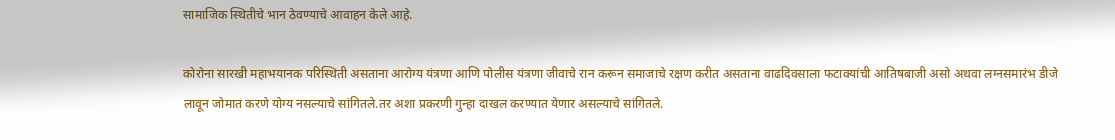सामाजिक स्थितीचे भान ठेवण्याचे आवाहन केले आहे.

कोरोना सारखी महाभयानक परिस्थिती असताना आरोग्य यंत्रणा आणि पोलीस यंत्रणा जीवाचे रान करून समाजाचे रक्षण करीत असताना वाढदिवसाला फटाक्यांची आतिषबाजी असो अथवा लग्नसमारंभ डीजे लावून जोमात करणे योग्य नसल्याचे सांगितले.तर अशा प्रकरणी गुन्हा दाखल करण्यात येणार असल्याचे सांगितले.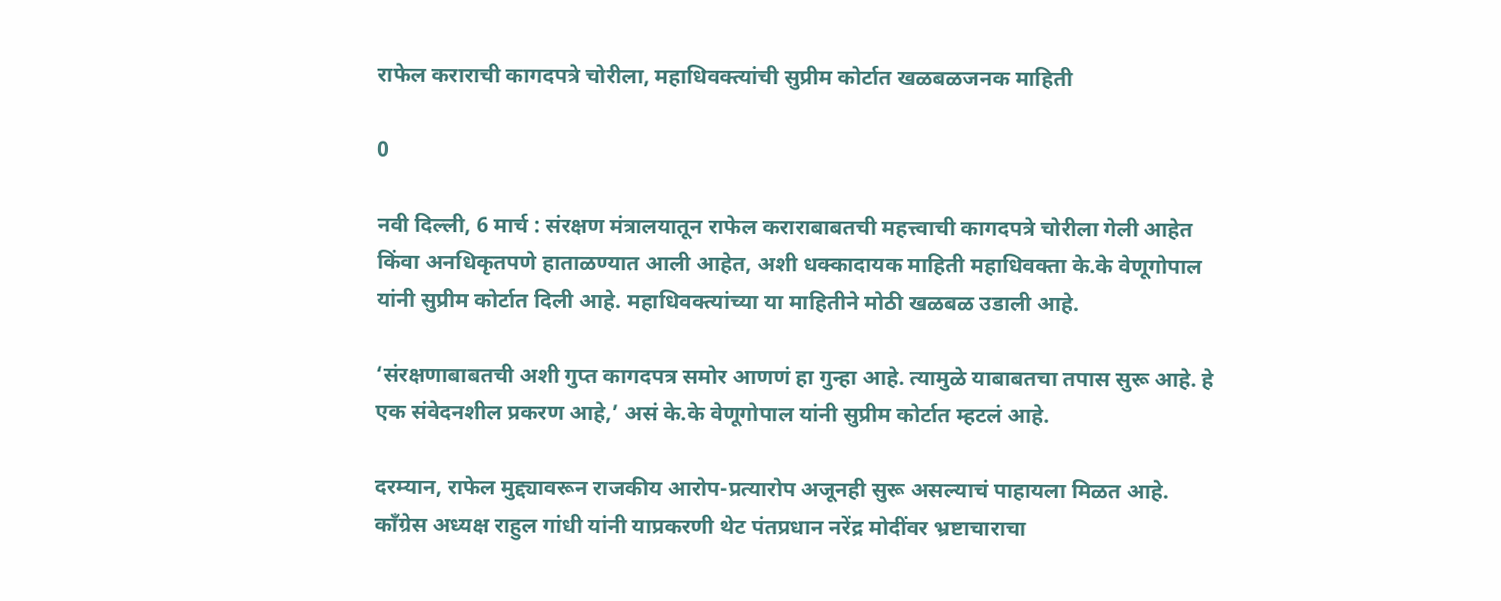राफेल कराराची कागदपत्रे चोरीला, महाधिवक्त्यांची सुप्रीम कोर्टात खळबळजनक माहिती

0

नवी दिल्ली, 6 मार्च : संरक्षण मंत्रालयातून राफेल कराराबाबतची महत्त्वाची कागदपत्रे चोरीला गेली आहेत किंवा अनधिकृतपणे हाताळण्यात आली आहेत, अशी धक्कादायक माहिती महाधिवक्ता के.के वेणूगोपाल यांनी सुप्रीम कोर्टात दिली आहे. महाधिवक्त्यांच्या या माहितीने मोठी खळबळ उडाली आहे.

‘संरक्षणाबाबतची अशी गुप्त कागदपत्र समोर आणणं हा गुन्हा आहे. त्यामुळे याबाबतचा तपास सुरू आहे. हे एक संवेदनशील प्रकरण आहे,’ असं के.के वेणूगोपाल यांनी सुप्रीम कोर्टात म्हटलं आहे.

दरम्यान, राफेल मुद्द्यावरून राजकीय आरोप-प्रत्यारोप अजूनही सुरू असल्याचं पाहायला मिळत आहे. काँग्रेस अध्यक्ष राहुल गांधी यांनी याप्रकरणी थेट पंतप्रधान नरेंद्र मोदींवर भ्रष्टाचाराचा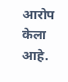आरोप केला आहे.